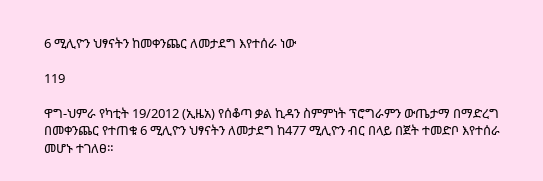6 ሚሊዮን ህፃናትን ከመቀንጨር ለመታደግ እየተሰራ ነው

119

ዋግ-ህምራ የካቲት 19/2012 (ኢዜአ) የሰቆጣ ቃል ኪዳን ስምምነት ፕሮግራምን ውጤታማ በማድረግ በመቀንጨር የተጠቁ 6 ሚሊዮን ህፃናትን ለመታደግ ከ477 ሚሊዮን ብር በላይ በጀት ተመድቦ እየተሰራ መሆኑ ተገለፀ።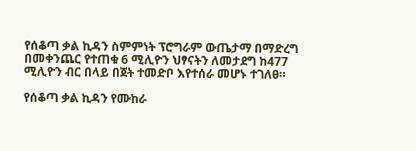የሰቆጣ ቃል ኪዳን ስምምነት ፕሮግራም ውጤታማ በማድረግ በመቀንጨር የተጠቁ 6 ሚሊዮን ህፃናትን ለመታደግ ከ477 ሚሊዮን ብር በላይ በጀት ተመድቦ እየተሰራ መሆኑ ተገለፀ።

የሰቆጣ ቃል ኪዳን የሙከራ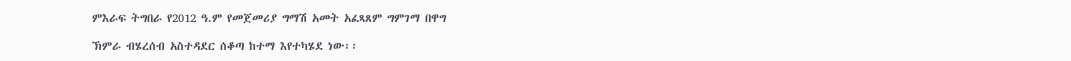ምእራፍ ትግበራ የ2012 ዓ.ም የመጀመሪያ ግማሽ አመት አፈጻጸም ግምገማ በዋግ

ኽምራ ብሄረሰብ አስተዳደር ሰቆጣ ከተማ እየተካሄደ ነው፡፡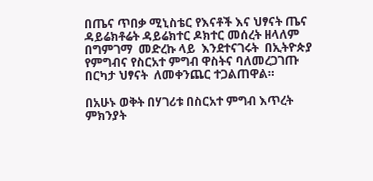በጤና ጥበቃ ሚኒስቴር የእናቶች እና ህፃናት ጤና ዳይሬክቶሬት ዳይሬክተር ዶክተር መሰረት ዘላለም በግምገማ  መድረኩ ላይ  እንደተናገሩት  በኢትዮጵያ የምግብና የስርአተ ምግብ ዋስትና ባለመረጋገጡ በርካታ ህፃናት  ለመቀንጨር ተጋልጠዋል።

በአሁኑ ወቅት በሃገሪቱ በስርአተ ምግብ እጥረት ምክንያት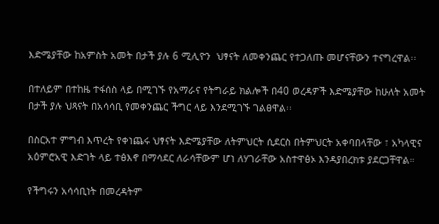እድሜያቸው ከአምስት አመት በታች ያሉ 6 ሚሊዮን  ህፃናት ለመቀንጨር የተጋለጡ መሆናቸውን ተናግረዋል፡፡

በተለይም በተከዜ ተፋሰስ ላይ በሚገኙ የአማራና የትግራይ ክልሎች በ40 ወረዳዎች እድሜያቸው ከሁለት አመት  በታች ያሉ ህጻናት በአሳሳቢ የመቀንጨር ችግር ላይ እንደሚገኙ ገልፀዋል፡፡

በስርአተ ምግብ እጥረት የቀነጨሩ ህፃናት እድሜያቸው ለትምህርት ሲደርስ በትምህርት አቀባበላቸው ፣ አካላዊና  አዕምሮአዊ እድገት ላይ ተፅእኖ በማሳደር ለራሳቸውም ሆነ ለሃገራቸው አስተዋፅኦ እንዳያበረክቱ ያደርጋቸዋል።

የችግሩን አሳሳቢነት በመረዳትም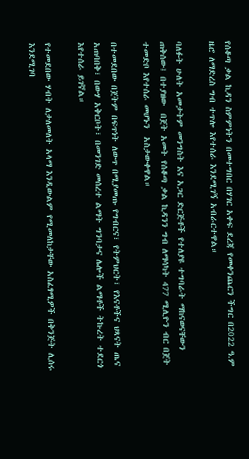የሰቆጣ ቃል ኪዳን ስምምነትን በመተግበር በሃገር አቀፍ ደረጃ የመቀንጨርን ችግር በ2022 ዓ.ም ዜሮ ለማድረስ ግብ ተጥሎ እየተሰራ እንደሚገኝ አብራርተዋል።

ባለፉት ሁለት አመታትም መንግስት እና አጋር ድርጅቶች የተለያዩ ተግባራት ማከናወናቸውን ጠቅሰው፤ በተያዘው  በጀት አመት የሰቆጣ ቃል ኪዳንን ግብ ለማሳካት 477 ሚሊዮን ብር በጀት ተመድቦ እየተሰራ መሆኑን  አስታውቀዋል።

በተመደበው በጀትም በፍጥነት ለውጥ በሚያመጡ የግብርና፣ የትምህርት፣ የእናቶችና ህጻናት ጤና አጠባበቅ፣ በውሃ አቅርቦት፣ በመንገድ መሰረተ ልማት ግንባታና ሌሎች ልማቶች ትኩረት ተደርጎ እየተሰራ ይገኛል።

የተመደበው ሃብት ለታለመለት አላማ እንዲውልም የሚመለከታቸው አስፈፃሚዎች በቅንጅት ሊሰሩ  እንደሚገባ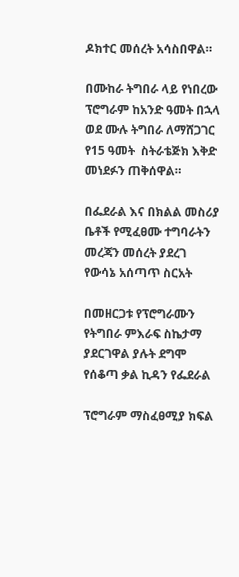ዶክተር መሰረት አሳስበዋል።

በሙከራ ትግበራ ላይ የነበረው ፕሮግራም ከአንድ ዓመት በኋላ ወደ ሙሉ ትግበራ ለማሸጋገር የ15 ዓመት  ስትራቴጅክ እቅድ መነደፉን ጠቅሰዋል።

በፌደራል እና በክልል መስሪያ ቤቶች የሚፈፀሙ ተግባራትን መረጃን መሰረት ያደረገ የውሳኔ አሰጣጥ ስርአት

በመዘርጋቱ የፕሮግራሙን የትግበራ ምእራፍ ስኬታማ ያደርገዋል ያሉት ደግሞ  የሰቆጣ ቃል ኪዳን የፌደራል

ፕሮግራም ማስፈፀሚያ ክፍል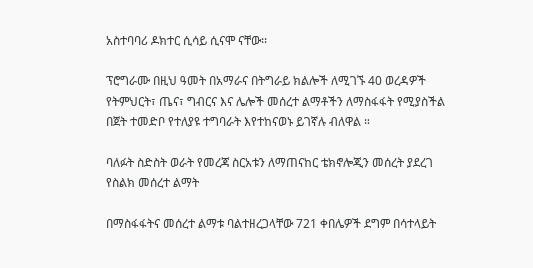አስተባባሪ ዶክተር ሲሳይ ሲናሞ ናቸው፡፡

ፕሮግራሙ በዚህ ዓመት በአማራና በትግራይ ክልሎች ለሚገኙ 40 ወረዳዎች የትምህርት፣ ጤና፣ ግብርና እና ሌሎች መሰረተ ልማቶችን ለማስፋፋት የሚያስችል በጀት ተመድቦ የተለያዩ ተግባራት እየተከናወኑ ይገኛሉ ብለዋል ።

ባለፉት ስድስት ወራት የመረጃ ስርአቱን ለማጠናከር ቴክኖሎጂን መሰረት ያደረገ የስልክ መሰረተ ልማት

በማስፋፋትና መሰረተ ልማቱ ባልተዘረጋላቸው 721 ቀበሌዎች ደግም በሳተላይት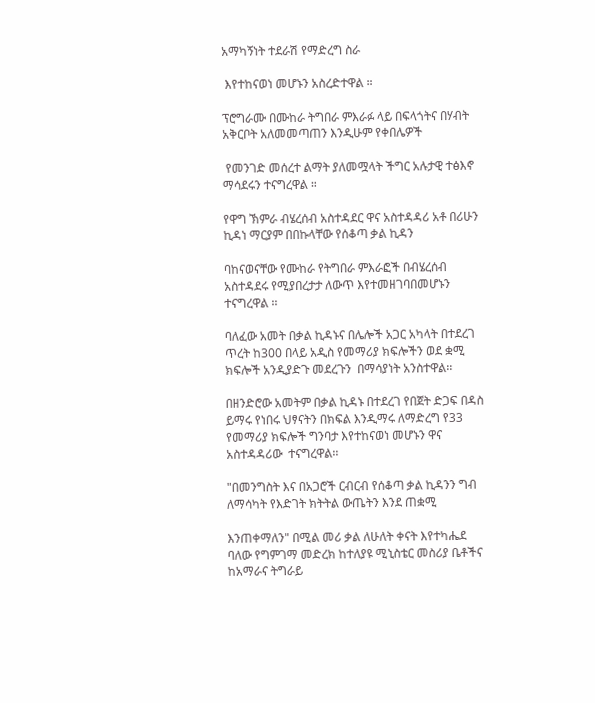አማካኝነት ተደራሽ የማድረግ ስራ

 እየተከናወነ መሆኑን አስረድተዋል ።

ፕሮግራሙ በሙከራ ትግበራ ምእራፉ ላይ በፍላጎትና በሃብት አቅርቦት አለመመጣጠን እንዲሁም የቀበሌዎች

 የመንገድ መሰረተ ልማት ያለመሟላት ችግር አሉታዊ ተፅእኖ ማሳደሩን ተናግረዋል ።

የዋግ ኽምራ ብሄረሰብ አስተዳደር ዋና አስተዳዳሪ አቶ በሪሁን ኪዳነ ማርያም በበኩላቸው የሰቆጣ ቃል ኪዳን

ባከናወናቸው የሙከራ የትግበራ ምእራፎች በብሄረሰብ አስተዳደሩ የሚያበረታታ ለውጥ እየተመዘገባበመሆኑን  ተናግረዋል ፡፡

ባለፈው አመት በቃል ኪዳኑና በሌሎች አጋር አካላት በተደረገ ጥረት ከ300 በላይ አዲስ የመማሪያ ክፍሎችን ወደ ቋሚ ክፍሎች አንዲያድጉ መደረጉን  በማሳያነት አንስተዋል፡፡

በዘንድሮው አመትም በቃል ኪዳኑ በተደረገ የበጀት ድጋፍ በዳስ ይማሩ የነበሩ ህፃናትን በክፍል እንዲማሩ ለማድረግ የ33 የመማሪያ ክፍሎች ግንባታ እየተከናወነ መሆኑን ዋና አስተዳዳሪው  ተናግረዋል፡፡

"በመንግስት እና በአጋሮች ርብርብ የሰቆጣ ቃል ኪዳንን ግብ ለማሳካት የእድገት ክትትል ውጤትን እንደ ጠቋሚ

እንጠቀማለን" በሚል መሪ ቃል ለሁለት ቀናት እየተካሔደ ባለው የግምገማ መድረክ ከተለያዩ ሚኒስቴር መስሪያ ቤቶችና ከአማራና ትግራይ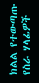ክልል የተውጣጡ የስራ ሃላፊዎች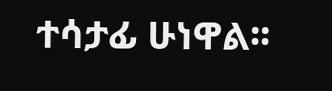ተሳታፊ ሁነዋል፡፡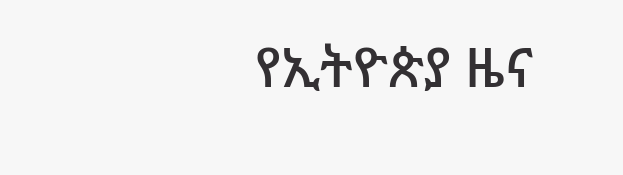የኢትዮጵያ ዜና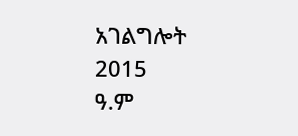አገልግሎት
2015
ዓ.ም